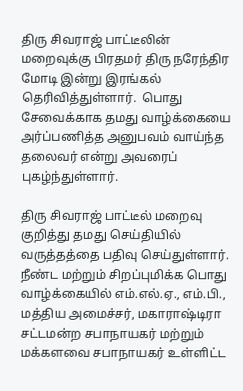திரு சிவராஜ் பாட்டீலின் மறைவுக்கு பிரதமர் திரு நரேந்திர மோடி இன்று இரங்கல் தெரிவித்துள்ளார்.  பொது சேவைக்காக தமது வாழ்க்கையை அர்ப்பணித்த அனுபவம் வாய்ந்த தலைவர் என்று அவரைப் புகழ்ந்துள்ளார்.

திரு சிவராஜ் பாட்டீல் மறைவு குறித்து தமது செய்தியில் வருத்தத்தை பதிவு செய்துள்ளார்.  நீண்ட மற்றும் சிறப்புமிக்க பொது வாழ்க்கையில் எம்.எல்.ஏ., எம்.பி., மத்திய அமைச்சர், மகாராஷ்டிரா சட்டமன்ற சபாநாயகர் மற்றும் மக்களவை சபாநாயகர் உள்ளிட்ட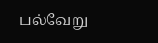பல்வேறு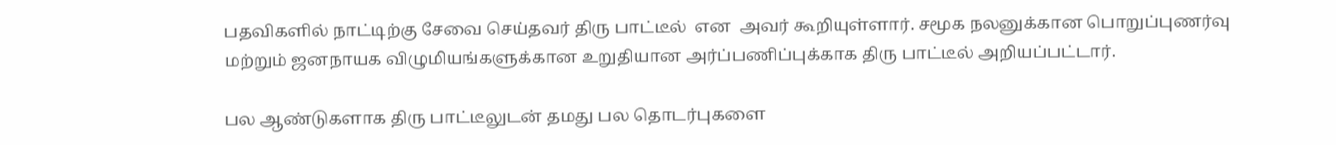பதவிகளில் நாட்டிற்கு சேவை செய்தவர் திரு பாட்டீல்  என  அவர் கூறியுள்ளார். சமூக நலனுக்கான பொறுப்புணர்வு  மற்றும் ஜனநாயக விழுமியங்களுக்கான உறுதியான அர்ப்பணிப்புக்காக திரு பாட்டீல் அறியப்பட்டார்.

பல ஆண்டுகளாக திரு பாட்டீலுடன் தமது பல தொடர்புகளை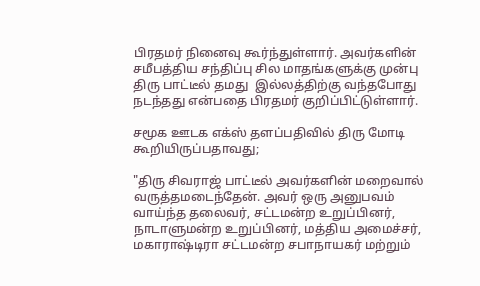பிரதமர் நினைவு கூர்ந்துள்ளார். அவர்களின் சமீபத்திய சந்திப்பு சில மாதங்களுக்கு முன்பு திரு பாட்டீல் தமது  இல்லத்திற்கு வந்தபோது நடந்தது என்பதை பிரதமர் குறிப்பிட்டுள்ளார்.

சமூக ஊடக எக்ஸ் தளப்பதிவில் திரு மோடி கூறியிருப்பதாவது;

"திரு சிவராஜ் பாட்டீல் அவர்களின் மறைவால் வருத்தமடைந்தேன். அவர் ஒரு அனுபவம் வாய்ந்த தலைவர், சட்டமன்ற உறுப்பினர், நாடாளுமன்ற உறுப்பினர், மத்திய அமைச்சர், மகாராஷ்டிரா சட்டமன்ற சபாநாயகர் மற்றும்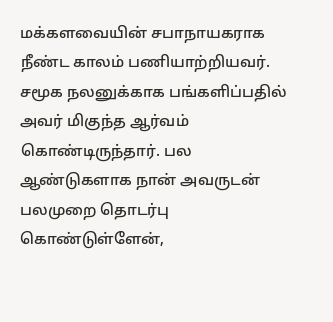மக்களவையின் சபாநாயகராக நீண்ட காலம் பணியாற்றியவர். சமூக நலனுக்காக பங்களிப்பதில் அவர் மிகுந்த ஆர்வம் கொண்டிருந்தார். பல ஆண்டுகளாக நான் அவருடன் பலமுறை தொடர்பு கொண்டுள்ளேன்,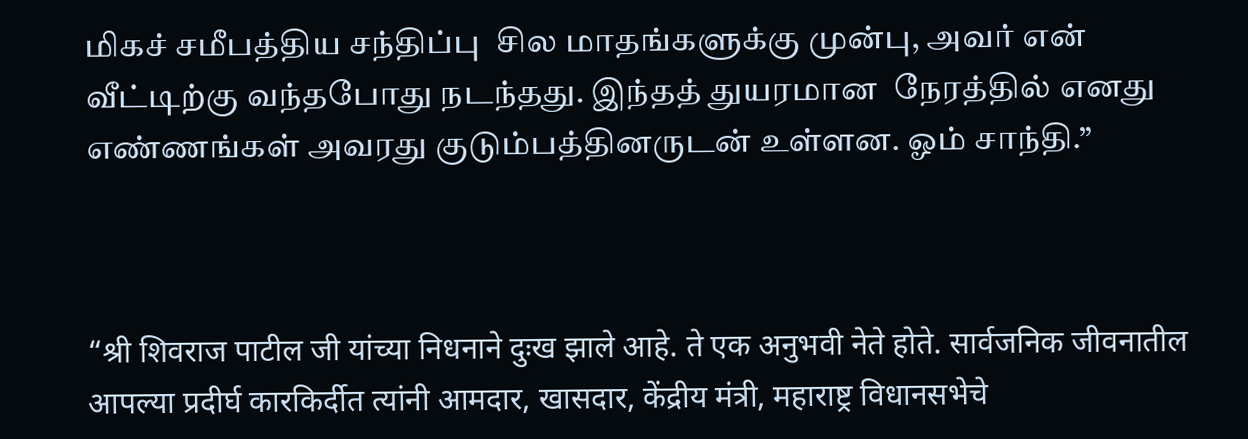மிகச் சமீபத்திய சந்திப்பு  சில மாதங்களுக்கு முன்பு, அவர் என் வீட்டிற்கு வந்தபோது நடந்தது. இந்தத் துயரமான  நேரத்தில் எனது எண்ணங்கள் அவரது குடும்பத்தினருடன் உள்ளன. ஓம் சாந்தி.”



“श्री शिवराज पाटील जी यांच्या निधनाने दुःख झाले आहे. ते एक अनुभवी नेते होते. सार्वजनिक जीवनातील आपल्या प्रदीर्घ कारकिर्दीत त्यांनी आमदार, खासदार, केंद्रीय मंत्री, महाराष्ट्र विधानसभेचे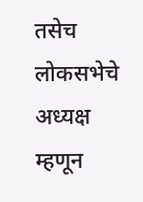तसेच लोकसभेचे अध्यक्ष म्हणून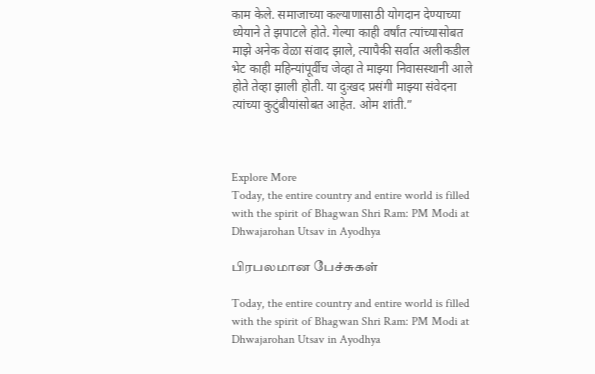काम केले. समाजाच्या कल्याणासाठी योगदान देण्याच्या ध्येयाने ते झपाटले होते. गेल्या काही वर्षांत त्यांच्यासोबत माझे अनेक वेळा संवाद झाले, त्यापैकी सर्वात अलीकडील भेट काही महिन्यांपूर्वीच जेव्हा ते माझ्या निवासस्थानी आले होते तेव्हा झाली होती. या दुःखद प्रसंगी माझ्या संवेदना त्यांच्या कुटुंबीयांसोबत आहेत. ओम शांती.”



Explore More
Today, the entire country and entire world is filled with the spirit of Bhagwan Shri Ram: PM Modi at Dhwajarohan Utsav in Ayodhya

பிரபலமான பேச்சுகள்

Today, the entire country and entire world is filled with the spirit of Bhagwan Shri Ram: PM Modi at Dhwajarohan Utsav in Ayodhya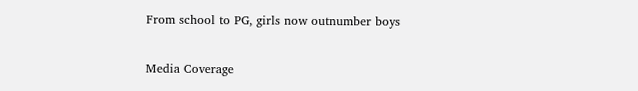From school to PG, girls now outnumber boys

Media Coverage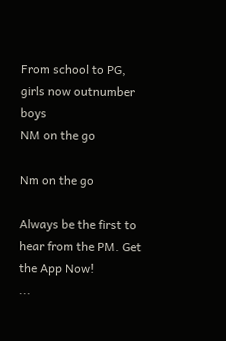From school to PG, girls now outnumber boys
NM on the go

Nm on the go

Always be the first to hear from the PM. Get the App Now!
...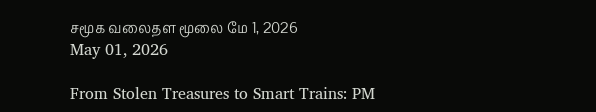சமூக வலைதள மூலை மே 1, 2026
May 01, 2026

From Stolen Treasures to Smart Trains: PM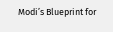Modi’s Blueprint for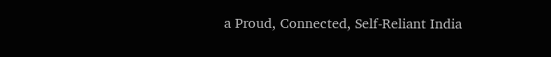a Proud, Connected, Self-Reliant India